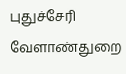புதுச்சேரி வேளாண்துறை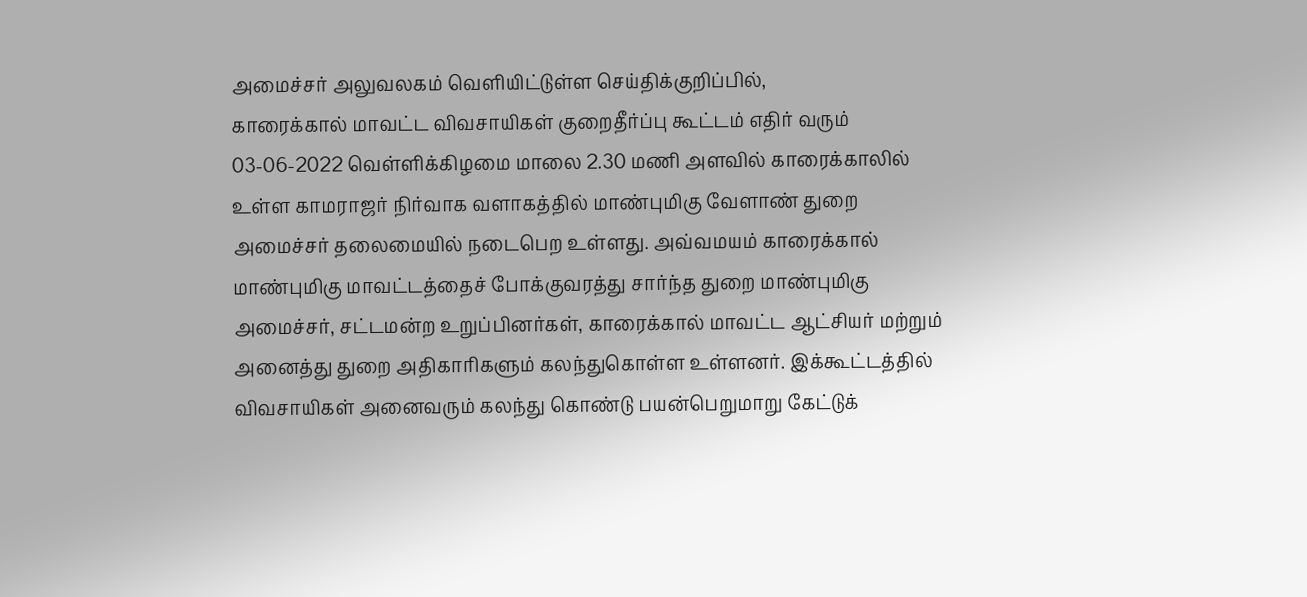அமைச்சர் அலுவலகம் வெளியிட்டுள்ள செய்திக்குறிப்பில்,
காரைக்கால் மாவட்ட விவசாயிகள் குறைதீர்ப்பு கூட்டம் எதிர் வரும் 03-06-2022 வெள்ளிக்கிழமை மாலை 2.30 மணி அளவில் காரைக்காலில் உள்ள காமராஜர் நிர்வாக வளாகத்தில் மாண்புமிகு வேளாண் துறை அமைச்சர் தலைமையில் நடைபெற உள்ளது. அவ்வமயம் காரைக்கால் மாண்புமிகு மாவட்டத்தைச் போக்குவரத்து சார்ந்த துறை மாண்புமிகு அமைச்சர், சட்டமன்ற உறுப்பினர்கள், காரைக்கால் மாவட்ட ஆட்சியர் மற்றும் அனைத்து துறை அதிகாரிகளும் கலந்துகொள்ள உள்ளனர். இக்கூட்டத்தில் விவசாயிகள் அனைவரும் கலந்து கொண்டு பயன்பெறுமாறு கேட்டுக்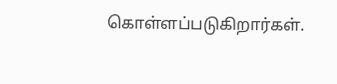கொள்ளப்படுகிறார்கள்.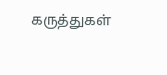கருத்துகள்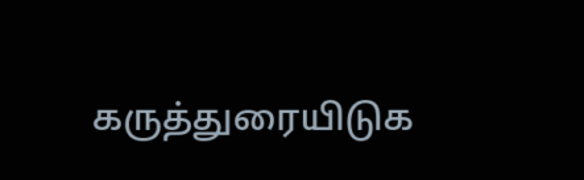கருத்துரையிடுக